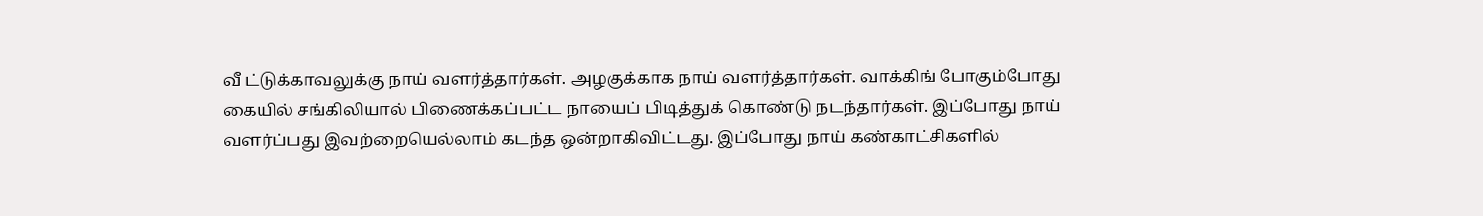வீ ட்டுக்காவலுக்கு நாய் வளர்த்தார்கள். அழகுக்காக நாய் வளர்த்தார்கள். வாக்கிங் போகும்போது கையில் சங்கிலியால் பிணைக்கப்பட்ட நாயைப் பிடித்துக் கொண்டு நடந்தார்கள். இப்போது நாய் வளர்ப்பது இவற்றையெல்லாம் கடந்த ஒன்றாகிவிட்டது. இப்போது நாய் கண்காட்சிகளில்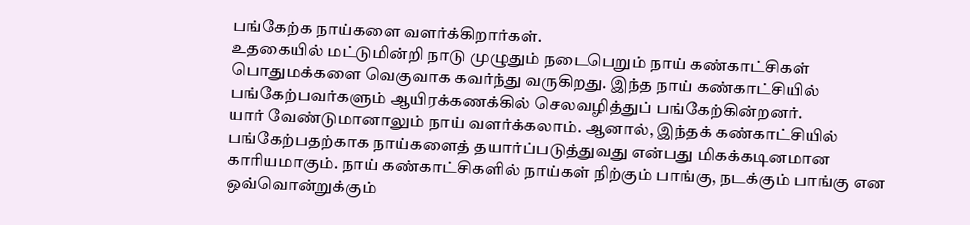பங்கேற்க நாய்களை வளர்க்கிறார்கள்.
உதகையில் மட்டுமின்றி நாடு முழுதும் நடைபெறும் நாய் கண்காட்சிகள் பொதுமக்களை வெகுவாக கவர்ந்து வருகிறது. இந்த நாய் கண்காட்சியில் பங்கேற்பவர்களும் ஆயிரக்கணக்கில் செலவழித்துப் பங்கேற்கின்றனர்.
யார் வேண்டுமானாலும் நாய் வளர்க்கலாம். ஆனால், இந்தக் கண்காட்சியில் பங்கேற்பதற்காக நாய்களைத் தயார்ப்படுத்துவது என்பது மிகக்கடினமான காரியமாகும். நாய் கண்காட்சிகளில் நாய்கள் நிற்கும் பாங்கு, நடக்கும் பாங்கு என ஒவ்வொன்றுக்கும்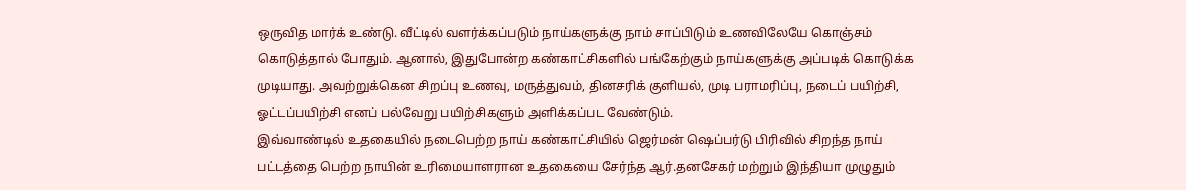ஒருவித மார்க் உண்டு. வீட்டில் வளர்க்கப்படும் நாய்களுக்கு நாம் சாப்பிடும் உணவிலேயே கொஞ்சம் கொடுத்தால் போதும். ஆனால், இதுபோன்ற கண்காட்சிகளில் பங்கேற்கும் நாய்களுக்கு அப்படிக் கொடுக்க முடியாது. அவற்றுக்கென சிறப்பு உணவு, மருத்துவம், தினசரிக் குளியல், முடி பராமரிப்பு, நடைப் பயிற்சி, ஓட்டப்பயிற்சி எனப் பல்வேறு பயிற்சிகளும் அளிக்கப்பட வேண்டும்.
இவ்வாண்டில் உதகையில் நடைபெற்ற நாய் கண்காட்சியில் ஜெர்மன் ஷெப்பர்டு பிரிவில் சிறந்த நாய் பட்டத்தை பெற்ற நாயின் உரிமையாளரான உதகையை சேர்ந்த ஆர்.தனசேகர் மற்றும் இந்தியா முழுதும்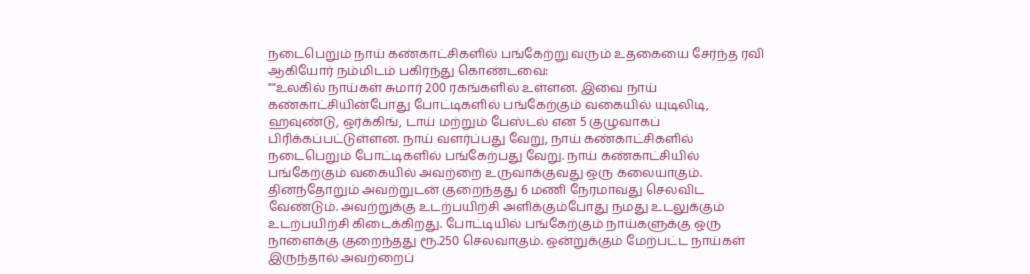நடைபெறும் நாய் கண்காட்சிகளில் பங்கேற்று வரும் உதகையை சேர்ந்த ரவி ஆகியோர் நம்மிடம் பகிர்ந்து கொண்டவை:
""உலகில் நாய்கள் சுமார் 200 ரகங்களில் உள்ளன. இவை நாய் கண்காட்சியின்போது போட்டிகளில் பங்கேற்கும் வகையில் யுடிலிடி, ஹவுண்டு, ஒர்க்கிங், டாய் மற்றும் பேஸ்டல் என 5 குழுவாகப் பிரிக்கப்பட்டுள்ளன. நாய் வளர்ப்பது வேறு, நாய் கண்காட்சிகளில் நடைபெறும் போட்டிகளில் பங்கேற்பது வேறு. நாய் கண்காட்சியில் பங்கேற்கும் வகையில் அவற்றை உருவாக்குவது ஒரு கலையாகும். தினந்தோறும் அவற்றுடன் குறைந்தது 6 மணி நேரமாவது செலவிட வேண்டும். அவற்றுக்கு உடற்பயிற்சி அளிக்கும்போது நமது உடலுக்கும் உடற்பயிற்சி கிடைக்கிறது. போட்டியில் பங்கேற்கும் நாய்களுக்கு ஒரு நாளைக்கு குறைந்தது ரூ.250 செலவாகும். ஒன்றுக்கும் மேற்பட்ட நாய்கள் இருந்தால் அவற்றைப்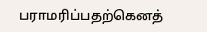பராமரிப்பதற்கெனத்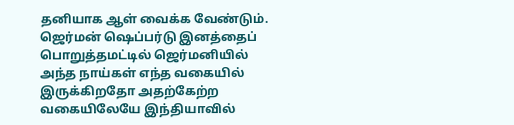தனியாக ஆள் வைக்க வேண்டும்.
ஜெர்மன் ஷெப்பர்டு இனத்தைப் பொறுத்தமட்டில் ஜெர்மனியில் அந்த நாய்கள் எந்த வகையில் இருக்கிறதோ அதற்கேற்ற வகையிலேயே இந்தியாவில்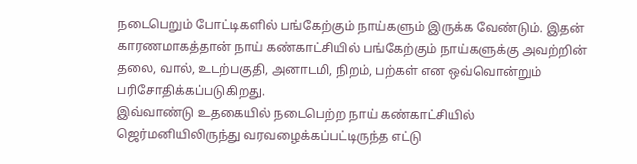நடைபெறும் போட்டிகளில் பங்கேற்கும் நாய்களும் இருக்க வேண்டும். இதன் காரணமாகத்தான் நாய் கண்காட்சியில் பங்கேற்கும் நாய்களுக்கு அவற்றின் தலை, வால், உடற்பகுதி, அனாடமி, நிறம், பற்கள் என ஒவ்வொன்றும் பரிசோதிக்கப்படுகிறது.
இவ்வாண்டு உதகையில் நடைபெற்ற நாய் கண்காட்சியில் ஜெர்மனியிலிருந்து வரவழைக்கப்பட்டிருந்த எட்டு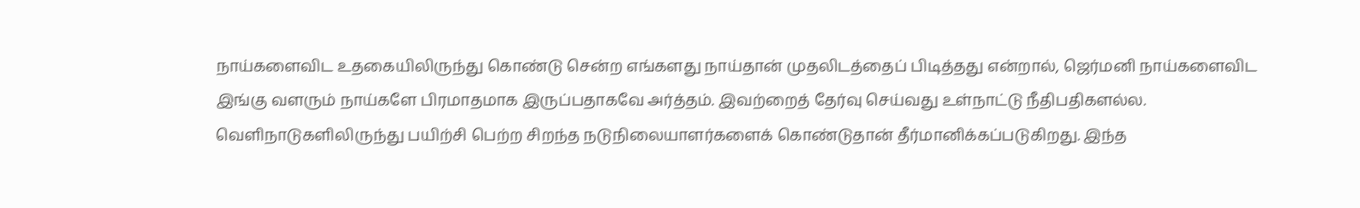நாய்களைவிட உதகையிலிருந்து கொண்டு சென்ற எங்களது நாய்தான் முதலிடத்தைப் பிடித்தது என்றால், ஜெர்மனி நாய்களைவிட இங்கு வளரும் நாய்களே பிரமாதமாக இருப்பதாகவே அர்த்தம். இவற்றைத் தேர்வு செய்வது உள்நாட்டு நீதிபதிகளல்ல. வெளிநாடுகளிலிருந்து பயிற்சி பெற்ற சிறந்த நடுநிலையாளர்களைக் கொண்டுதான் தீர்மானிக்கப்படுகிறது. இந்த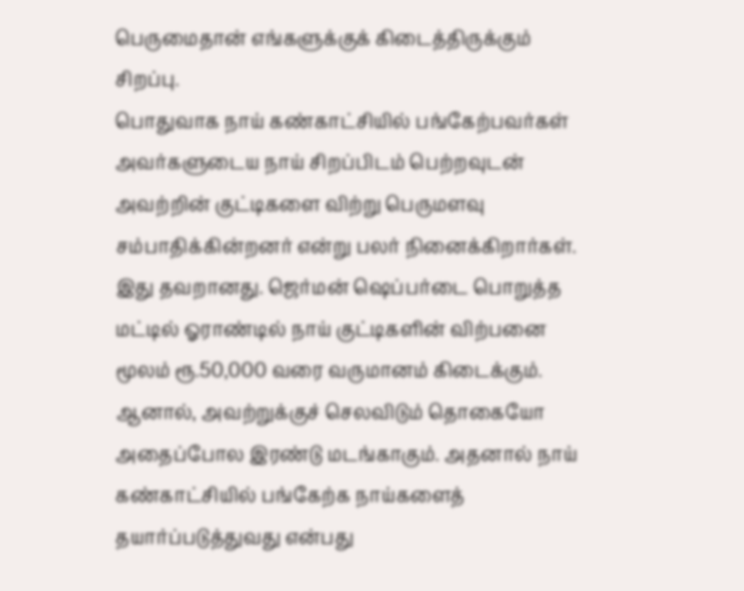பெருமைதான் எங்களுக்குக் கிடைத்திருக்கும் சிறப்பு.
பொதுவாக நாய் கண்காட்சியில் பங்கேற்பவர்கள் அவர்களுடைய நாய் சிறப்பிடம் பெற்றவுடன் அவற்றின் குட்டிகளை விற்று பெருமளவு சம்பாதிக்கின்றனர் என்று பலர் நினைக்கிறார்கள். இது தவறானது. ஜெர்மன் ஷெப்பர்டை பொறுத்த மட்டில் ஓராண்டில் நாய் குட்டிகளின் விற்பனை மூலம் ரூ.50,000 வரை வருமானம் கிடைக்கும். ஆனால், அவற்றுக்குச் செலவிடும் தொகையோ அதைப்போல இரண்டு மடங்காகும். அதனால் நாய் கண்காட்சியில் பங்கேற்க நாய்களைத் தயார்ப்படுத்துவது என்பது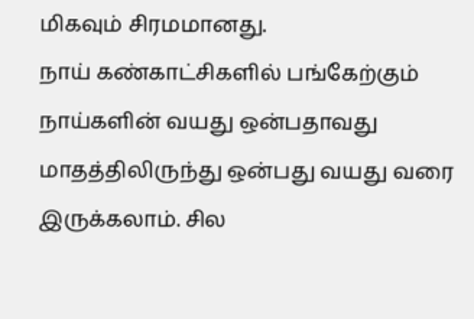மிகவும் சிரமமானது.
நாய் கண்காட்சிகளில் பங்கேற்கும் நாய்களின் வயது ஒன்பதாவது மாதத்திலிருந்து ஒன்பது வயது வரை இருக்கலாம். சில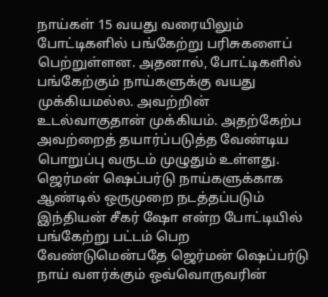நாய்கள் 15 வயது வரையிலும் போட்டிகளில் பங்கேற்று பரிசுகளைப் பெற்றுள்ளன. அதனால், போட்டிகளில் பங்கேற்கும் நாய்களுக்கு வயது முக்கியமல்ல. அவற்றின் உடல்வாகுதான் முக்கியம். அதற்கேற்ப அவற்றைத் தயார்ப்படுத்த வேண்டிய பொறுப்பு வருடம் முழுதும் உள்ளது.
ஜெர்மன் ஷெப்பர்டு நாய்களுக்காக ஆண்டில் ஒருமுறை நடத்தப்படும் இந்தியன் சீகர் ஷோ என்ற போட்டியில் பங்கேற்று பட்டம் பெற வேண்டுமென்பதே ஜெர்மன் ஷெப்பர்டு நாய் வளர்க்கும் ஒவ்வொருவரின்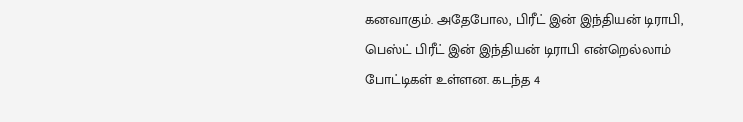கனவாகும். அதேபோல, பிரீட் இன் இந்தியன் டிராபி, பெஸ்ட் பிரீட் இன் இந்தியன் டிராபி என்றெல்லாம் போட்டிகள் உள்ளன. கடந்த 4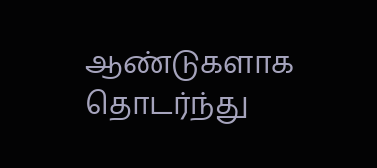ஆண்டுகளாக தொடர்ந்து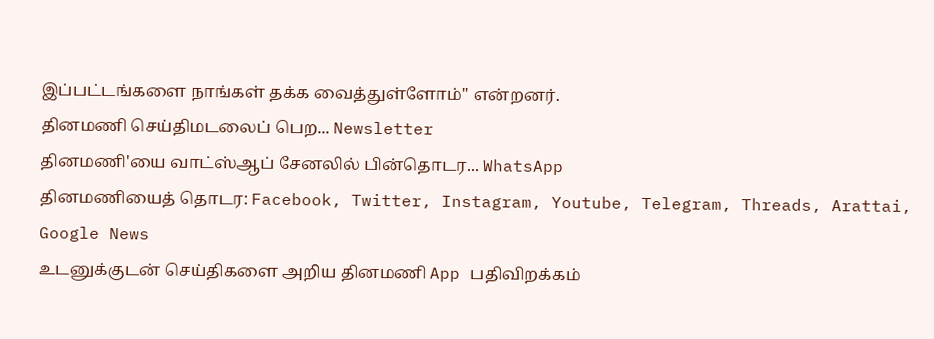இப்பட்டங்களை நாங்கள் தக்க வைத்துள்ளோம்'' என்றனர்.
தினமணி செய்திமடலைப் பெற... Newsletter
தினமணி'யை வாட்ஸ்ஆப் சேனலில் பின்தொடர... WhatsApp
தினமணியைத் தொடர: Facebook, Twitter, Instagram, Youtube, Telegram, Threads, Arattai, Google News
உடனுக்குடன் செய்திகளை அறிய தினமணி App பதிவிறக்கம்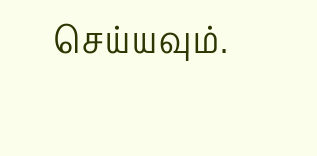செய்யவும்.